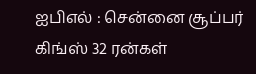ஐபிஎல் : சென்னை சூப்பர் கிங்ஸ் 32 ரன்கள்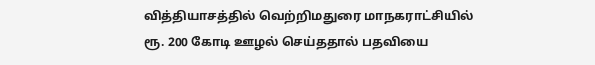வித்தியாசத்தில் வெற்றிமதுரை மாநகராட்சியில் ரூ. 200 கோடி ஊழல் செய்ததால் பதவியை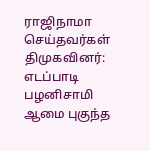ராஜிநாமா செய்தவர்கள் திமுகவினர்: எடப்பாடி பழனிசாமி ஆமை புகுந்த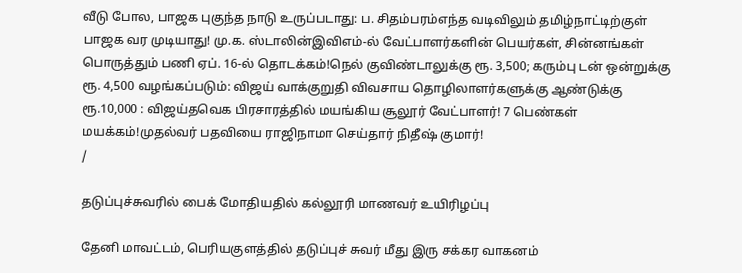வீடு போல, பாஜக புகுந்த நாடு உருப்படாது: ப. சிதம்பரம்எந்த வடிவிலும் தமிழ்நாட்டிற்குள் பாஜக வர முடியாது! மு.க. ஸ்டாலின்இவிஎம்-ல் வேட்பாளர்களின் பெயர்கள், சின்னங்கள் பொருத்தும் பணி ஏப். 16-ல் தொடக்கம்!நெல் குவிண்டாலுக்கு ரூ. 3,500; கரும்பு டன் ஒன்றுக்கு ரூ. 4,500 வழங்கப்படும்: விஜய் வாக்குறுதி விவசாய தொழிலாளர்களுக்கு ஆண்டுக்கு ரூ.10,000 : விஜய்தவெக பிரசாரத்தில் மயங்கிய சூலூர் வேட்பாளர்! 7 பெண்கள் மயக்கம்!முதல்வர் பதவியை ராஜிநாமா செய்தார் நிதீஷ் குமார்!
/

தடுப்புச்சுவரில் பைக் மோதியதில் கல்லூரி மாணவர் உயிரிழப்பு

தேனி மாவட்டம், பெரியகுளத்தில் தடுப்புச் சுவர் மீது இரு சக்கர வாகனம்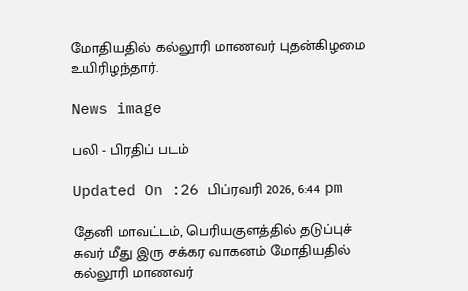மோதியதில் கல்லூரி மாணவர் புதன்கிழமை உயிரிழந்தார்.

News image

பலி - பிரதிப் படம்

Updated On :26 பிப்ரவரி 2026, 6:44 pm

தேனி மாவட்டம், பெரியகுளத்தில் தடுப்புச் சுவர் மீது இரு சக்கர வாகனம் மோதியதில் கல்லூரி மாணவர்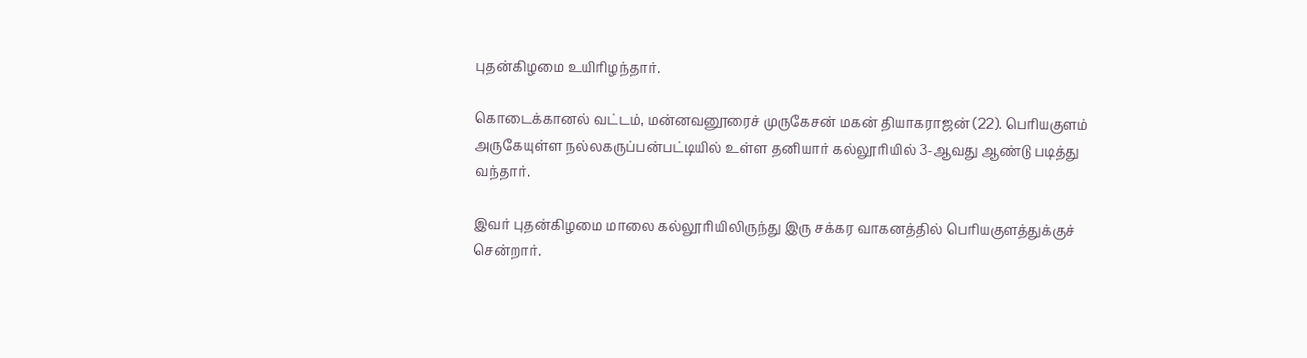புதன்கிழமை உயிரிழந்தார்.

கொடைக்கானல் வட்டம், மன்னவனூரைச் முருகேசன் மகன் தியாகராஜன் (22). பெரியகுளம் அருகேயுள்ள நல்லகருப்பன்பட்டியில் உள்ள தனியார் கல்லூரியில் 3-ஆவது ஆண்டு படித்து வந்தார்.

இவர் புதன்கிழமை மாலை கல்லூரியிலிருந்து இரு சக்கர வாகனத்தில் பெரியகுளத்துக்குச் சென்றார்.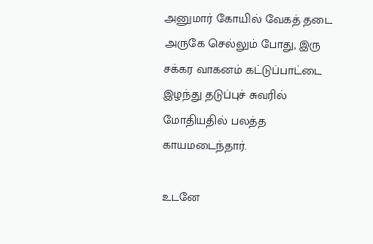அனுமார் கோயில் வேகத் தடை அருகே செல்லும் போது, இரு சக்கர வாகனம் கட்டுப்பாட்டை இழந்து தடுப்புச் சுவரில் மோதியதில் பலத்த காயமடைந்தார்.

உடனே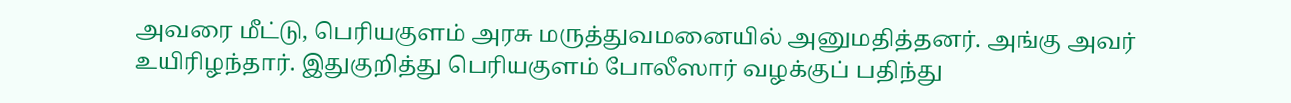அவரை மீட்டு, பெரியகுளம் அரசு மருத்துவமனையில் அனுமதித்தனர். அங்கு அவர் உயிரிழந்தார். இதுகுறித்து பெரியகுளம் போலீஸார் வழக்குப் பதிந்து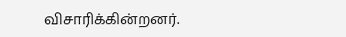விசாரிக்கின்றனர்.